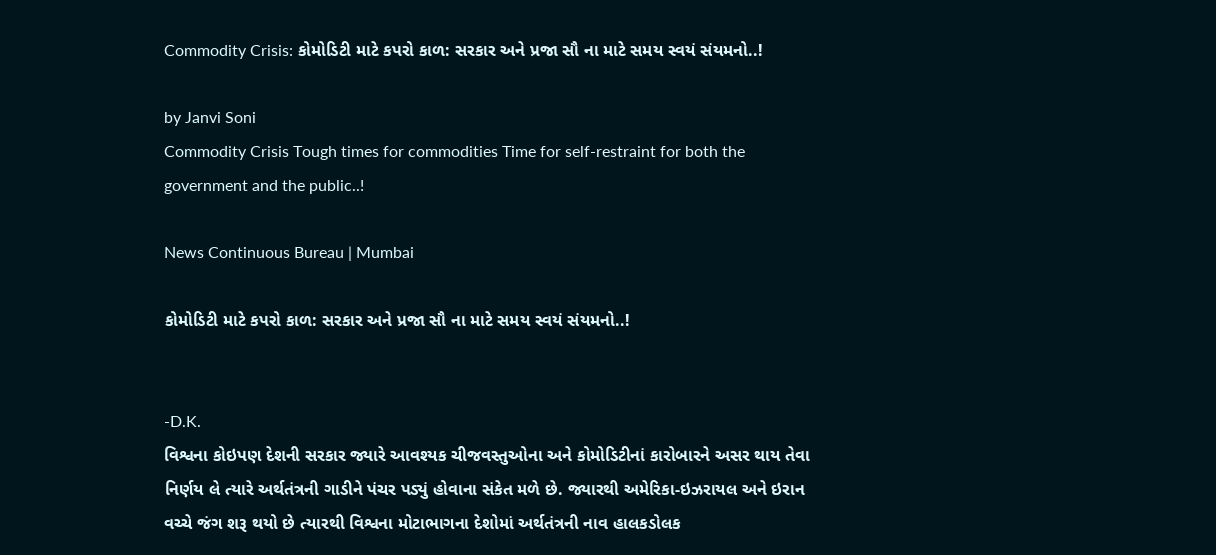Commodity Crisis: કોમોડિટી માટે કપરો કાળ: સરકાર અને પ્રજા સૌ ના માટે સમય સ્વયં સંયમનો..!

by Janvi Soni
Commodity Crisis Tough times for commodities Time for self-restraint for both the government and the public..!

News Continuous Bureau | Mumbai

કોમોડિટી માટે કપરો કાળ: સરકાર અને પ્રજા સૌ ના માટે સમય સ્વયં સંયમનો..!


-D.K.
વિશ્વના કોઇપણ દેશની સરકાર જ્યારે આવશ્યક ચીજવસ્તુઓના અને કોમોડિટીનાં કારોબારને અસર થાય તેવા નિર્ણય લે ત્યારે અર્થતંત્રની ગાડીને પંચર પડ્યું હોવાના સંકેત મળે છે. જ્યારથી અમેરિકા-ઇઝરાયલ અને ઇરાન વચ્ચે જંગ શરૂ થયો છે ત્યારથી વિશ્વના મોટાભાગના દેશોમાં અર્થતંત્રની નાવ હાલકડોલક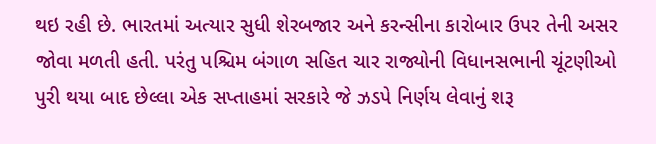થઇ રહી છે. ભારતમાં અત્યાર સુધી શેરબજાર અને કરન્સીના કારોબાર ઉપર તેની અસર જોવા મળતી હતી. પરંતુ પશ્ચિમ બંગાળ સહિત ચાર રાજ્યોની વિધાનસભાની ચૂંટણીઓ પુરી થયા બાદ છેલ્લા એક સપ્તાહમાં સરકારે જે ઝડપે નિર્ણય લેવાનું શરૂ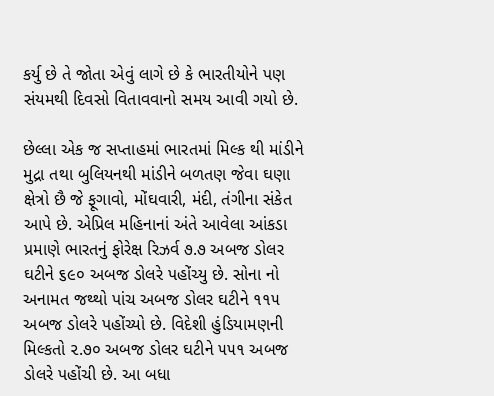કર્યુ છે તે જોતા એવું લાગે છે કે ભારતીયોને પણ સંયમથી દિવસો વિતાવવાનો સમય આવી ગયો છે.

છેલ્લા એક જ સપ્તાહમાં ભારતમાં મિલ્ક થી માંડીને મુદ્રા તથા બુલિયનથી માંડીને બળતણ જેવા ઘણા ક્ષેત્રો છૈ જે ફૂગાવો, મોંઘવારી, મંદી, તંગીના સંકેત આપે છે. એપ્રિલ મહિનાનાં અંતે આવેલા આંકડા પ્રમાણે ભારતનું ફોરેક્ષ રિઝર્વ ૭.૭ અબજ ડોલર ઘટીને ૬૯૦ અબજ ડોલરે પહોંચ્યુ છે. સોના નો અનામત જથ્થો પાંચ અબજ ડોલર ઘટીને ૧૧૫ અબજ ડોલરે પહોંચ્યો છે. વિદેશી હુંડિયામણની મિલ્કતો ૨.૭૦ અબજ ડોલર ઘટીને ૫૫૧ અબજ ડોલરે પહોંચી છે. આ બધા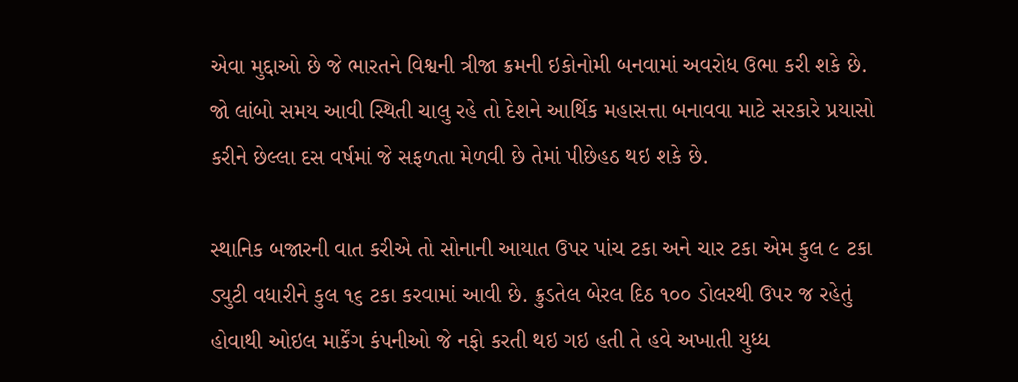એવા મુદ્દાઓ છે જે ભારતને વિશ્વની ત્રીજા ક્રમની ઇકોનોમી બનવામાં અવરોધ ઉભા કરી શકે છે. જો લાંબો સમય આવી સ્થિતી ચાલુ રહે તો દેશને આર્થિક મહાસત્તા બનાવવા માટે સરકારે પ્રયાસો કરીને છેલ્લા દસ વર્ષમાં જે સફળતા મેળવી છે તેમાં પીછેહઠ થઇ શકે છે.

સ્થાનિક બજારની વાત કરીએ તો સોનાની આયાત ઉપર પાંચ ટકા અને ચાર ટકા એમ કુલ ૯ ટકા ડ્યુટી વધારીને કુલ ૧૬ ટકા કરવામાં આવી છે. ક્રુડતેલ બેરલ દિઠ ૧૦૦ ડોલરથી ઉપર જ રહેતું હોવાથી ઓઇલ માર્કેંગ કંપનીઓ જે નફો કરતી થઇ ગઇ હતી તે હવે અખાતી યુધ્ધ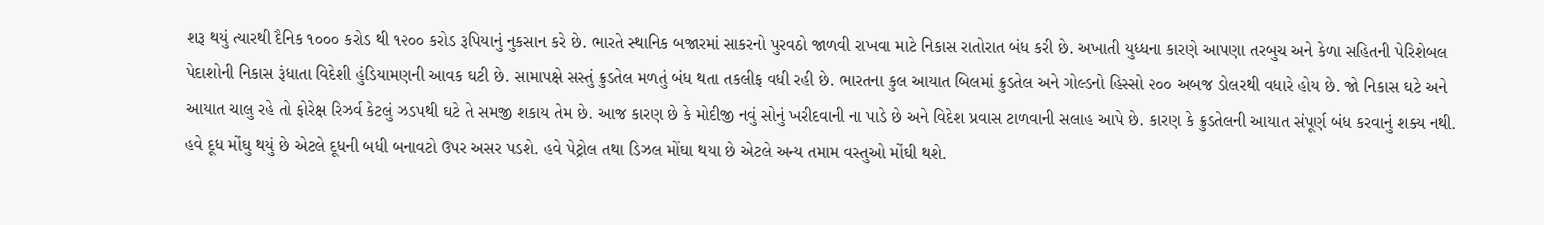શરૂ થયું ત્યારથી દૈનિક ૧૦૦૦ કરોડ થી ૧૨૦૦ કરોડ રૂપિયાનું નુકસાન કરે છે. ભારતે સ્થાનિક બજારમાં સાકરનો પુરવઠો જાળવી રાખવા માટે નિકાસ રાતોરાત બંધ કરી છે. અખાતી યુધ્ધના કારણે આપણા તરબુચ અને કેળા સહિતની પેરિશેબલ પેદાશોની નિકાસ રૂંધાતા વિદેશી હુંડિયામણની આવક ઘટી છે. સામાપક્ષે સસ્તું ક્રુડતેલ મળતું બંધ થતા તકલીફ વધી રહી છે. ભારતના કુલ આયાત બિલમાં ક્રુડતેલ અને ગોલ્ડનો હિસ્સો ૨૦૦ અબજ ડોલરથી વધારે હોય છે. જો નિકાસ ઘટે અને આયાત ચાલુ રહે તો ફોરેક્ષ રિઝર્વ કેટલું ઝડપથી ઘટે તે સમજી શકાય તેમ છે. આજ કારણ છે કે મોદીજી નવું સોનું ખરીદવાની ના પાડે છે અને વિદેશ પ્રવાસ ટાળવાની સલાહ આપે છે. કારણ કે ક્રુડતેલની આયાત સંપૂર્ણ બંધ કરવાનું શક્ય નથી.
હવે દૂધ મોંઘુ થયું છે એટલે દૂધની બધી બનાવટો ઉપર અસર પડશે. હવે પેટ્રોલ તથા ડિઝલ મોંઘા થયા છે એટલે અન્ય તમામ વસ્તુઓ મોંઘી થશે.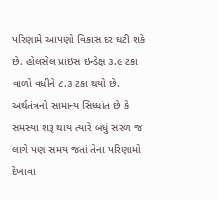પરિણામે આપણો વિકાસ દર ઘટી શકે છે. હોલસેલ પ્રાઇસ ઇન્ડેક્ષ ૩.૯ ટકા વાળો વધીને ૮.૩ ટકા થયો છે.
અર્થતંત્રનો સામાન્ય સિધ્ધાંત છે કે સમસ્યા શરૂ થાય ત્યારે બધું સરળ જ લાગે પણ સમય જતાં તેના પરિણામો દેખાવા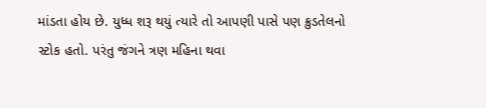માંડતા હોય છે. યુધ્ધ શરૂ થયું ત્યારે તો આપણી પાસે પણ ક્રુડતેલનો સ્ટોક હતો. પરંતુ જંગને ત્રણ મહિના થવા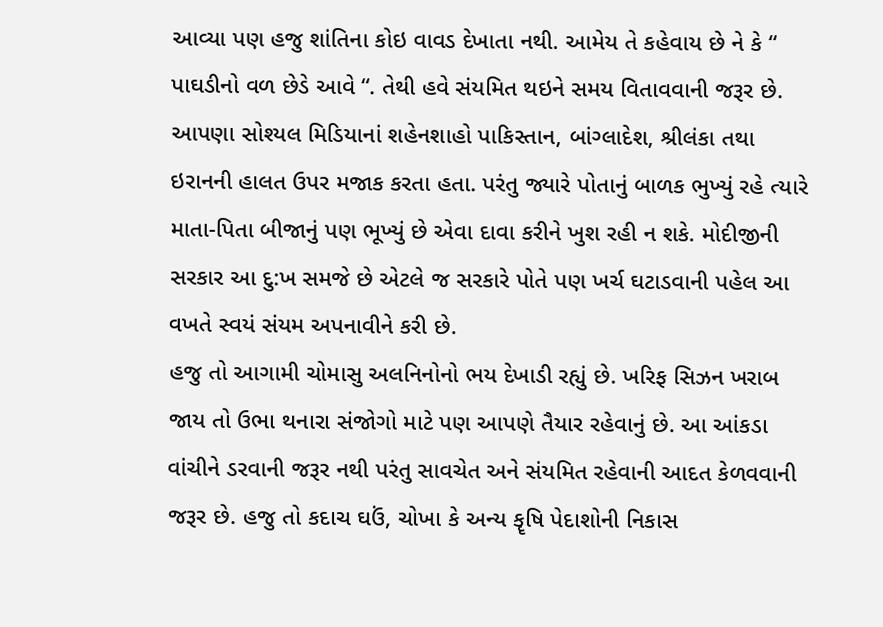આવ્યા પણ હજુ શાંતિના કોઇ વાવડ દેખાતા નથી. આમેય તે કહેવાય છે ને કે “ પાઘડીનો વળ છેડે આવે “. તેથી હવે સંયમિત થઇને સમય વિતાવવાની જરૂર છે.
આપણા સોશ્યલ મિડિયાનાં શહેનશાહો પાકિસ્તાન, બાંગ્લાદેશ, શ્રીલંકા તથા ઇરાનની હાલત ઉપર મજાક કરતા હતા. પરંતુ જ્યારે પોતાનું બાળક ભુખ્યું રહે ત્યારે માતા-પિતા બીજાનું પણ ભૂખ્યું છે એવા દાવા કરીને ખુશ રહી ન શકે. મોદીજીની સરકાર આ દુ:ખ સમજે છે એટલે જ સરકારે પોતે પણ ખર્ચ ઘટાડવાની પહેલ આ વખતે સ્વયં સંયમ અપનાવીને કરી છે.
હજુ તો આગામી ચોમાસુ અલનિનોનો ભય દેખાડી રહ્યું છે. ખરિફ સિઝન ખરાબ જાય તો ઉભા થનારા સંજોગો માટે પણ આપણે તૈયાર રહેવાનું છે. આ આંકડા વાંચીને ડરવાની જરૂર નથી પરંતુ સાવચેત અને સંયમિત રહેવાની આદત કેળવવાની જરૂર છે. હજુ તો કદાચ ઘઉં, ચોખા કે અન્ય કૄષિ પેદાશોની નિકાસ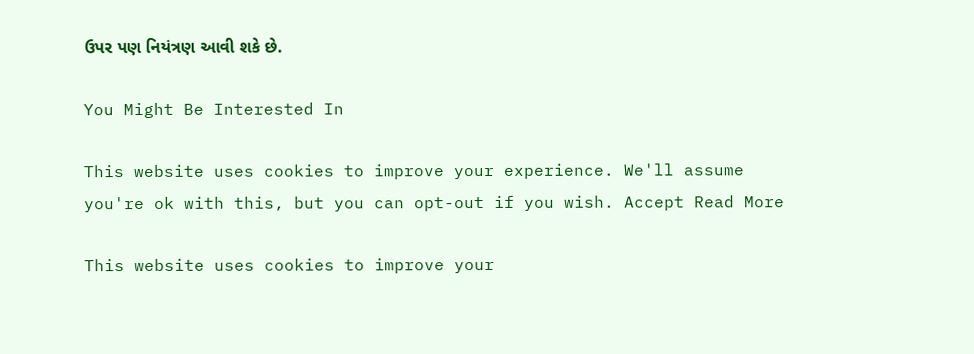ઉપર પણ નિયંત્રણ આવી શકે છે.

You Might Be Interested In

This website uses cookies to improve your experience. We'll assume you're ok with this, but you can opt-out if you wish. Accept Read More

This website uses cookies to improve your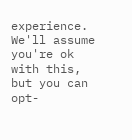experience. We'll assume you're ok with this, but you can opt-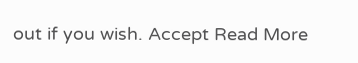out if you wish. Accept Read More